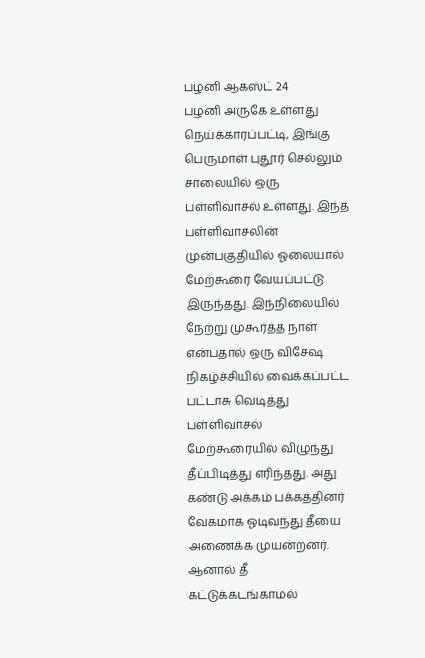பழனி ஆகஸ்ட் 24
பழனி அருகே உள்ளது நெய்க்காரப்பட்டி, இங்கு பெருமாள் புதூர் செல்லும் சாலையில் ஒரு பள்ளிவாசல் உள்ளது. இந்த பள்ளிவாசலின் முன்பகுதியில் ஓலையால் மேற்கூரை வேயப்பட்டு இருந்தது. இந்நிலையில் நேற்று முகூர்த்த நாள் என்பதால் ஒரு விசேஷ நிகழ்ச்சியில் வைக்கப்பட்ட பட்டாசு வெடித்து பள்ளிவாசல் மேற்கூரையில் விழுந்து தீப்பிடித்து எரிந்தது. அது கண்டு அக்கம் பக்கத்தினர் வேகமாக ஓடிவந்து தீயை அணைக்க முயன்றனர். ஆனால் தீ கட்டுக்கடங்காமல்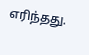எரிந்தது.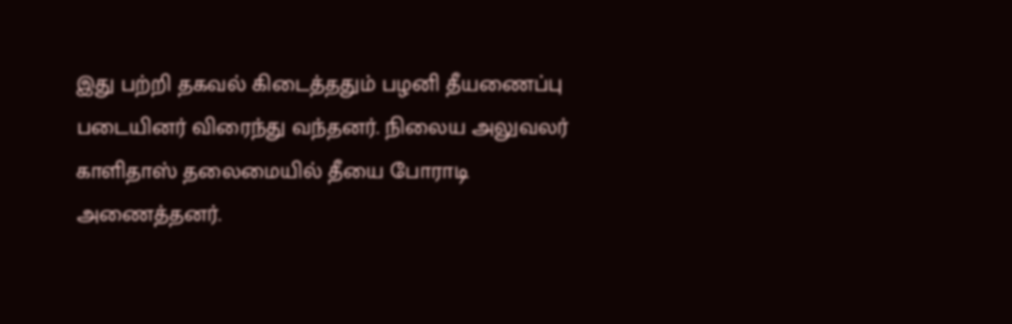இது பற்றி தகவல் கிடைத்ததும் பழனி தீயணைப்பு படையினர் விரைந்து வந்தனர். நிலைய அலுவலர் காளிதாஸ் தலைமையில் தீயை போராடி அணைத்தனர்.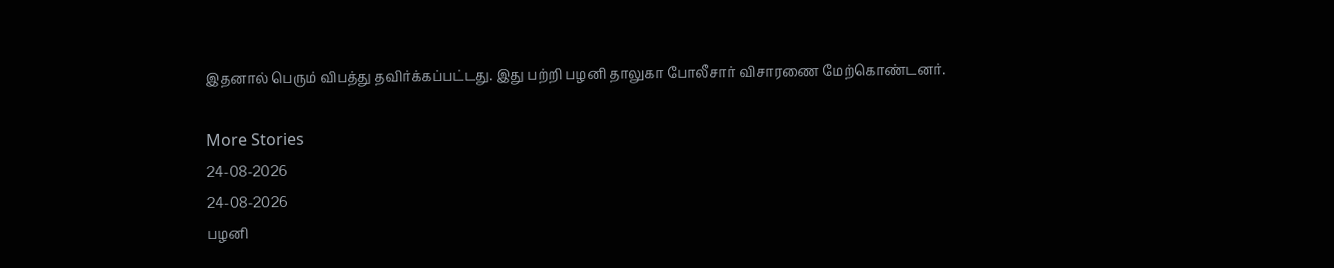இதனால் பெரும் விபத்து தவிர்க்கப்பட்டது. இது பற்றி பழனி தாலுகா போலீசார் விசாரணை மேற்கொண்டனர்.

More Stories
24-08-2026
24-08-2026
பழனி